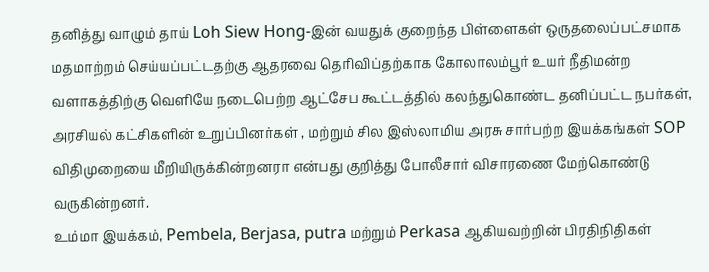தனித்து வாழும் தாய் Loh Siew Hong-இன் வயதுக் குறைந்த பிள்ளைகள் ஒருதலைப்பட்சமாக மதமாற்றம் செய்யப்பட்டதற்கு ஆதரவை தெரிவிப்தற்காக கோலாலம்பூர் உயர் நீதிமன்ற வளாகத்திற்கு வெளியே நடைபெற்ற ஆட்சேப கூட்டத்தில் கலந்துகொண்ட தனிப்பட்ட நபர்கள், அரசியல் கட்சிகளின் உறுப்பினர்கள் , மற்றும் சில இஸ்லாமிய அரசு சார்பற்ற இயக்கங்கள் SOP விதிமுறையை மீறியிருக்கின்றனரா என்பது குறித்து போலீசார் விசாரணை மேற்கொண்டு வருகின்றனர்.
உம்மா இயக்கம், Pembela, Berjasa, putra மற்றும் Perkasa ஆகியவற்றின் பிரதிநிதிகள்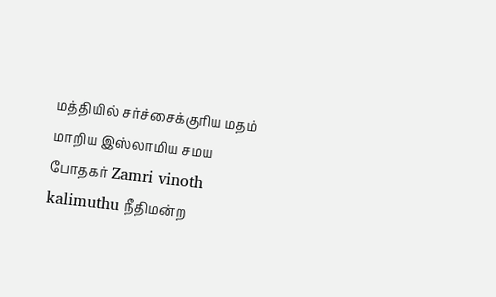மத்தியில் சர்ச்சைக்குரிய மதம் மாறிய இஸ்லாமிய சமய போதகர் Zamri vinoth kalimuthu நீதிமன்ற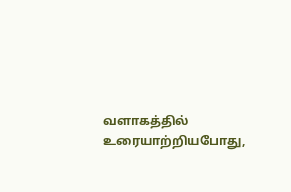வளாகத்தில் உரையாற்றியபோது,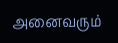அனைவரும்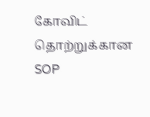கோவிட் தொற்றுக்கான SOP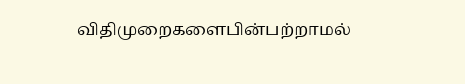விதிமுறைகளைபின்பற்றாமல்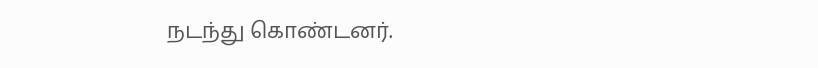நடந்து கொண்டனர்.